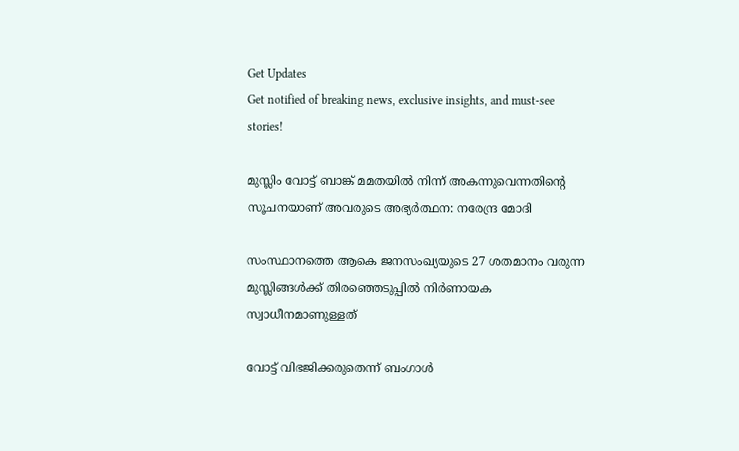Get Updates
Get notified of breaking news, exclusive insights, and must-see stories!

മുസ്ലിം വോട്ട് ബാങ്ക് മമതയിൽ നിന്ന് അകന്നുവെന്നതിന്റെ സൂചനയാണ് അവരുടെ അഭ്യർത്ഥന: നരേന്ദ്ര മോദി

സംസ്ഥാനത്തെ ആകെ ജനസംഖ്യയുടെ 27 ശതമാനം വരുന്ന മുസ്ലിങ്ങൾക്ക് തിരഞ്ഞെടുപ്പിൽ നിർണായക സ്വാധീനമാണുള്ളത്

വോട്ട് വിഭജിക്കരുതെന്ന് ബംഗാൾ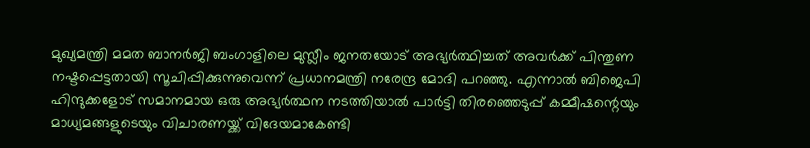മുഖ്യമന്ത്രി മമത ബാനർജി ബംഗാളിലെ മുസ്ലീം ജനതയോട് അഭ്യർത്ഥിച്ചത് അവർക്ക് പിന്തുണ നഷ്ടപ്പെട്ടതായി സൂചിപ്പിക്കുന്നുവെന്ന് പ്രധാനമന്ത്രി നരേന്ദ്ര മോദി പറഞ്ഞു. എന്നാൽ ബിജെപി ഹിന്ദുക്കളോട് സമാനമായ ഒരു അഭ്യർത്ഥന നടത്തിയാൽ പാർട്ടി തിരഞ്ഞെടുപ്പ് കമ്മീഷന്റെയും മാധ്യമങ്ങളുടെയും വിചാരണയ്ക്ക് വിദേയമാകേണ്ടി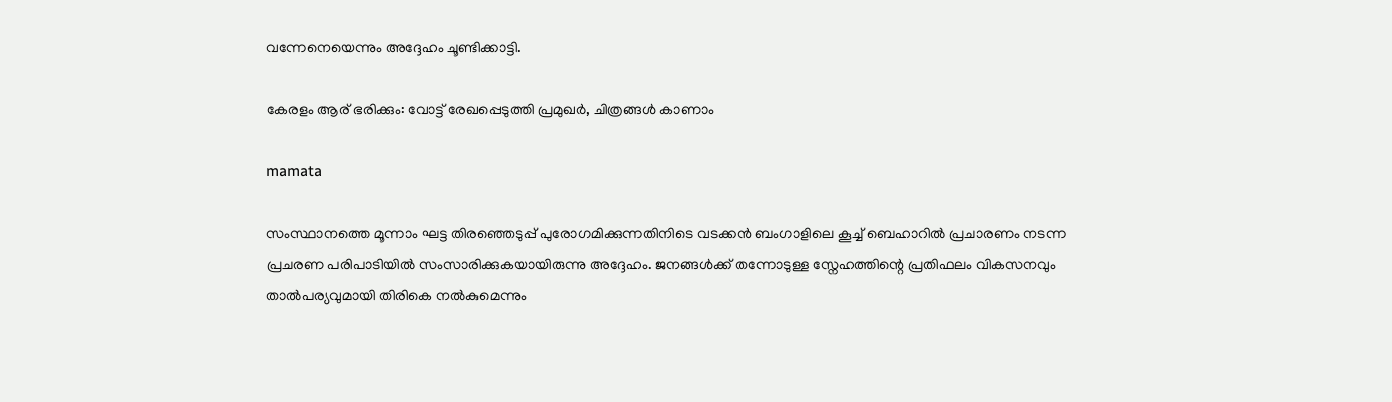വന്നേനെയെന്നും അദ്ദേഹം ചൂണ്ടിക്കാട്ടി.

കേരളം ആര് ഭരിക്കും: വോട്ട് രേഖപ്പെടുത്തി പ്രമുഖർ, ചിത്രങ്ങള്‍ കാണാം

mamata

സംസ്ഥാനത്തെ മൂന്നാം ഘട്ട തിരഞ്ഞെടുപ്പ് പുരോഗമിക്കുന്നതിനിടെ വടക്കൻ ബംഗാളിലെ കൂച്ച് ബെഹാറിൽ പ്രചാരണം നടന്ന പ്രചരണ പരിപാടിയിൽ സംസാരിക്കുകയായിരുന്നു അദ്ദേഹം. ജനങ്ങൾക്ക് തന്നോടുള്ള സ്നേഹത്തിന്റെ പ്രതിഫലം വികസനവും താൽപര്യവുമായി തിരികെ നൽകുമെന്നും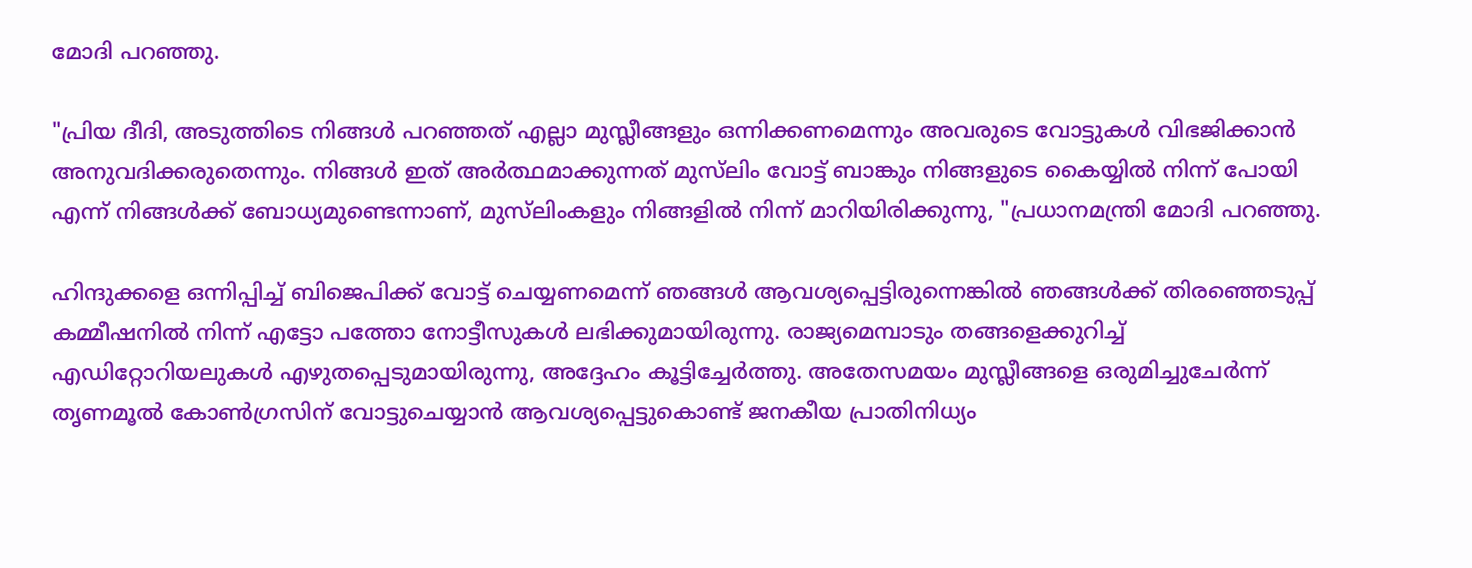മോദി പറഞ്ഞു.

"പ്രിയ ദീദി, അടുത്തിടെ നിങ്ങൾ പറഞ്ഞത് എല്ലാ മുസ്ലീങ്ങളും ഒന്നിക്കണമെന്നും അവരുടെ വോട്ടുകൾ വിഭജിക്കാൻ അനുവദിക്കരുതെന്നും. നിങ്ങൾ ഇത് അർത്ഥമാക്കുന്നത് മുസ്‌ലിം വോട്ട് ബാങ്കും നിങ്ങളുടെ കൈയ്യിൽ നിന്ന് പോയി എന്ന് നിങ്ങൾക്ക് ബോധ്യമുണ്ടെന്നാണ്, മുസ്‌ലിംകളും നിങ്ങളിൽ നിന്ന് മാറിയിരിക്കുന്നു, "പ്രധാനമന്ത്രി മോദി പറഞ്ഞു.

ഹിന്ദുക്കളെ ഒന്നിപ്പിച്ച് ബിജെപിക്ക് വോട്ട് ചെയ്യണമെന്ന് ഞങ്ങൾ ആവശ്യപ്പെട്ടിരുന്നെങ്കിൽ ഞങ്ങൾക്ക് തിരഞ്ഞെടുപ്പ് കമ്മീഷനിൽ നിന്ന് എട്ടോ പത്തോ നോട്ടീസുകൾ ലഭിക്കുമായിരുന്നു. രാജ്യമെമ്പാടും തങ്ങളെക്കുറിച്ച് എഡിറ്റോറിയലുകൾ എഴുതപ്പെടുമായിരുന്നു, അദ്ദേഹം കൂട്ടിച്ചേർത്തു. അതേസമയം മുസ്ലീങ്ങളെ ഒരുമിച്ചുചേർന്ന് തൃണമൂൽ കോൺഗ്രസിന് വോട്ടുചെയ്യാൻ ആവശ്യപ്പെട്ടുകൊണ്ട് ജനകീയ പ്രാതിനിധ്യം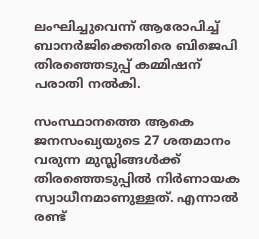ലംഘിച്ചുവെന്ന് ആരോപിച്ച് ബാനർജിക്കെതിരെ ബിജെപി തിരഞ്ഞെടുപ്പ് കമ്മിഷന് പരാതി നൽകി.

സംസ്ഥാനത്തെ ആകെ ജനസംഖ്യയുടെ 27 ശതമാനം വരുന്ന മുസ്ലിങ്ങൾക്ക് തിരഞ്ഞെടുപ്പിൽ നിർണായക സ്വാധീനമാണുള്ളത്. എന്നാൽ രണ്ട്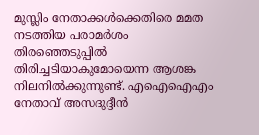മുസ്ലിം നേതാക്കൾക്കെതിരെ മമത നടത്തിയ പരാമർശം തിരഞ്ഞെടുപ്പിൽ തിരിച്ചടിയാകുമോയെന്ന ആശങ്ക നിലനിൽക്കുന്നുണ്ട്. എ‌ഐ‌ഐ‌എം നേതാവ് അസദുദ്ദീൻ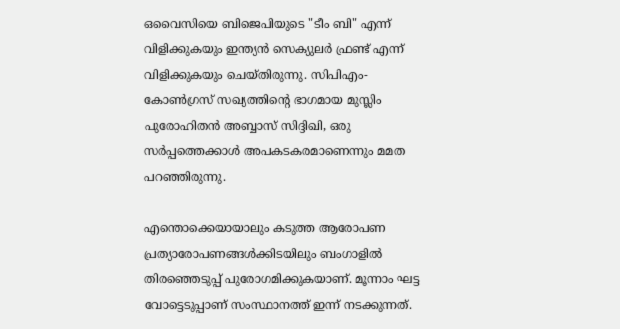ഒവൈസിയെ ബിജെപിയുടെ "ടീം ബി" എന്ന് വിളിക്കുകയും ഇന്ത്യൻ സെക്യുലർ ഫ്രണ്ട് എന്ന് വിളിക്കുകയും ചെയ്തിരുന്നു. സിപിഎം-കോൺഗ്രസ് സഖ്യത്തിന്റെ ഭാഗമായ മുസ്ലിം പുരോഹിതൻ അബ്ബാസ് സിദ്ദിഖി, ഒരു സർപ്പത്തെക്കാൾ അപകടകരമാണെന്നും മമത പറഞ്ഞിരുന്നു.

എന്തൊക്കെയായാലും കടുത്ത ആരോപണ പ്രത്യാരോപണങ്ങൾക്കിടയിലും ബംഗാളിൽ തിരഞ്ഞെടുപ്പ് പുരോഗമിക്കുകയാണ്. മൂന്നാം ഘട്ട വോട്ടെടുപ്പാണ് സംസ്ഥാനത്ത് ഇന്ന് നടക്കുന്നത്.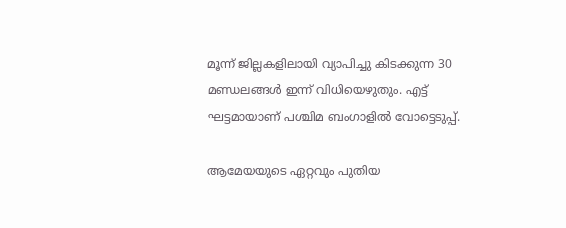മൂന്ന് ജില്ലകളിലായി വ്യാപിച്ചു കിടക്കുന്ന 30 മണ്ഡലങ്ങൾ ഇന്ന് വിധിയെഴുതും. എട്ട് ഘട്ടമായാണ് പശ്ചിമ ബംഗാളിൽ വോട്ടെടുപ്പ്.

ആമേയയുടെ ഏറ്റവും പുതിയ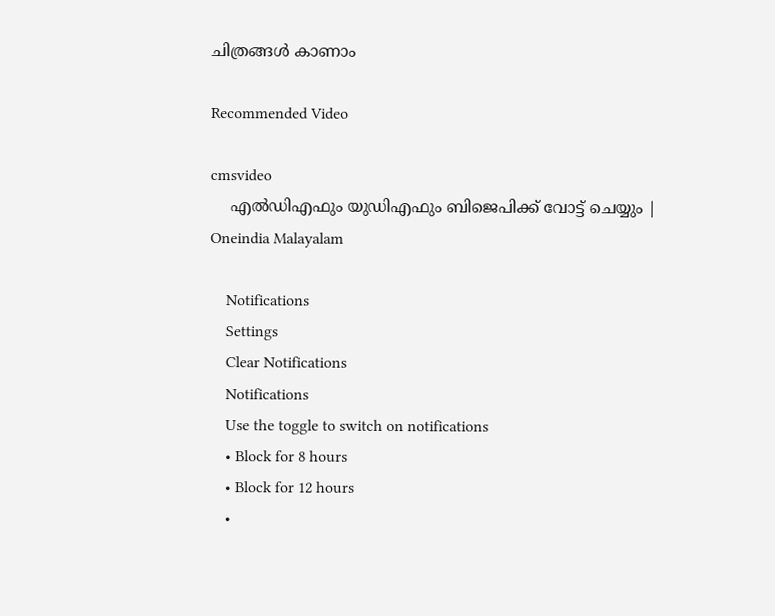ചിത്രങ്ങള്‍ കാണാം

Recommended Video

cmsvideo
    എൽഡിഎഫും യുഡിഎഫും ബിജെപിക്ക് വോട്ട് ചെയ്യും | Oneindia Malayalam

    Notifications
    Settings
    Clear Notifications
    Notifications
    Use the toggle to switch on notifications
    • Block for 8 hours
    • Block for 12 hours
    •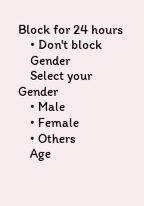Block for 24 hours
    • Don't block
    Gender
    Select your Gender
    • Male
    • Female
    • Others
    Age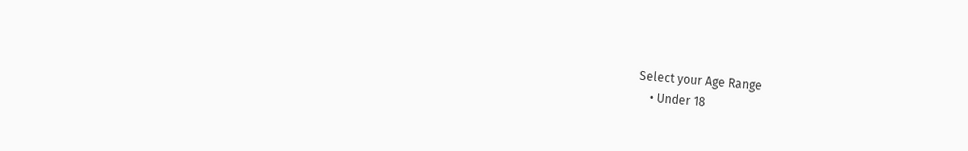Select your Age Range
    • Under 18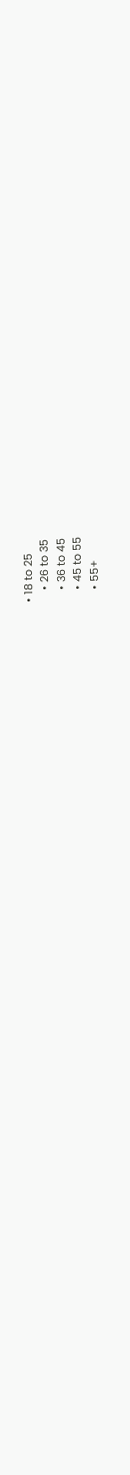• 18 to 25
    • 26 to 35
    • 36 to 45
    • 45 to 55
    • 55+